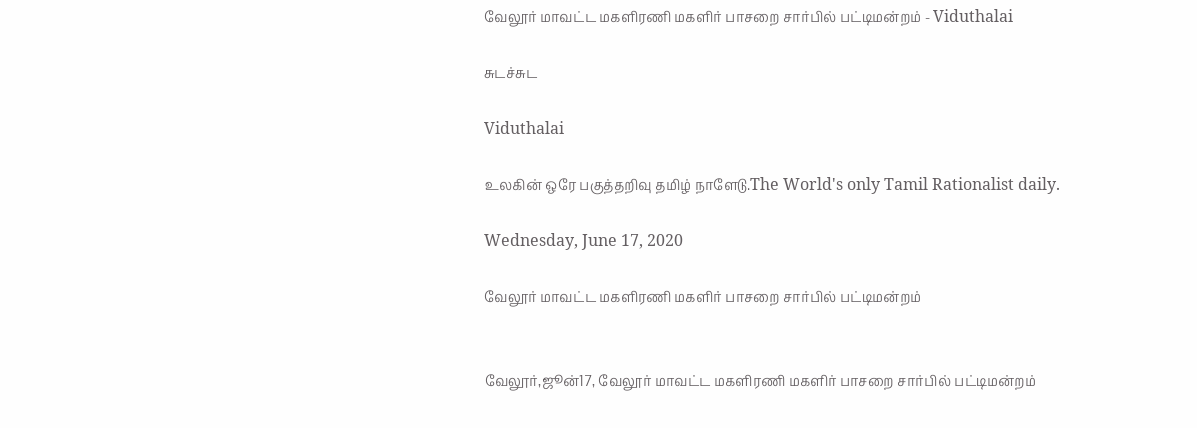வேலூர் மாவட்ட மகளிரணி மகளிர் பாசறை சார்பில் பட்டிமன்றம் - Viduthalai

சுடச்சுட

Viduthalai

உலகின் ஒரே பகுத்தறிவு தமிழ் நாளேடு.The World's only Tamil Rationalist daily.

Wednesday, June 17, 2020

வேலூர் மாவட்ட மகளிரணி மகளிர் பாசறை சார்பில் பட்டிமன்றம்


வேலூர்,ஜூன்17, வேலூர் மாவட்ட மகளிரணி மகளிர் பாசறை சார்பில் பட்டிமன்றம்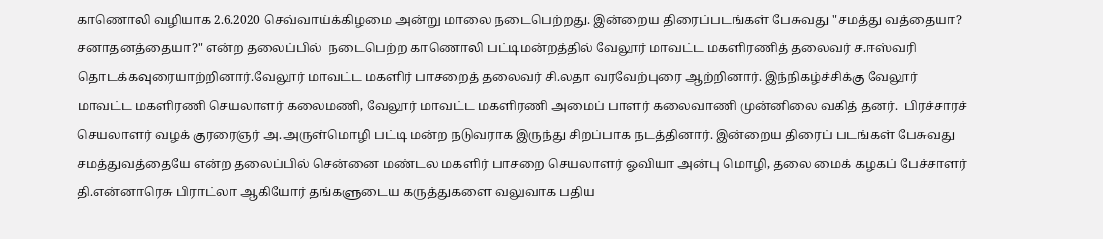காணொலி வழியாக 2.6.2020 செவ்வாய்க்கிழமை அன்று மாலை நடைபெற்றது. இன்றைய திரைப்படங்கள் பேசுவது "சமத்து வத்தையா? சனாதனத்தையா?" என்ற தலைப்பில்  நடைபெற்ற காணொலி பட்டிமன்றத்தில் வேலூர் மாவட்ட மகளிரணித் தலைவர் ச.ஈஸ்வரி தொடக்கவுரையாற்றினார்.வேலூர் மாவட்ட மகளிர் பாசறைத் தலைவர் சி.லதா வரவேற்புரை ஆற்றினார். இந்நிகழ்ச்சிக்கு வேலூர் மாவட்ட மகளிரணி செயலாளர் கலைமணி, வேலூர் மாவட்ட மகளிரணி அமைப் பாளர் கலைவாணி முன்னிலை வகித் தனர்.  பிரச்சாரச் செயலாளர் வழக் குரரைஞர் அ.அருள்மொழி பட்டி மன்ற நடுவராக இருந்து சிறப்பாக நடத்தினார். இன்றைய திரைப் படங்கள் பேசுவது சமத்துவத்தையே என்ற தலைப்பில் சென்னை மண்டல மகளிர் பாசறை செயலாளர் ஓவியா அன்பு மொழி, தலை மைக் கழகப் பேச்சாளர் தி.என்னாரெசு பிராட்லா ஆகியோர் தங்களுடைய கருத்துகளை வலுவாக பதிய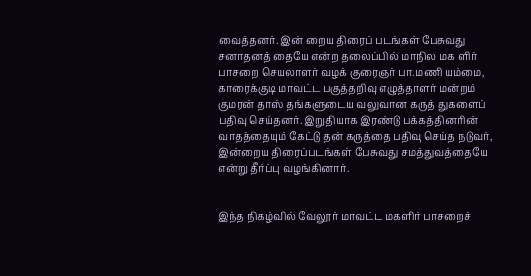வைத்தனர். இன் றைய திரைப் படங்கள் பேசுவது சனாதனத் தையே என்ற தலைப்பில் மாநில மக ளிர் பாசறை செயலாளர் வழக் குரைஞர் பா.மணி யம்மை, காரைக்குடி மாவட்ட பகுத்தறிவு எழுத்தாளர் மன்றம்  குமரன் தாஸ் தங்களுடைய வலுவான கருத் துகளைப் பதிவு செய்தனர். இறுதியாக இரண்டு பக்கத்தினரின் வாதத்தையும் கேட்டு தன் கருத்தை பதிவு செய்த நடுவர், இன்றைய திரைப்படங்கள் பேசுவது சமத்துவத்தையே என்று தீர்ப்பு வழங்கினார்.


இந்த நிகழ்வில் வேலூர் மாவட்ட மகளிர் பாசறைச்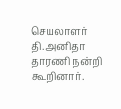செயலாளர் தி.அனிதா தாரணி நன்றி கூறினார்.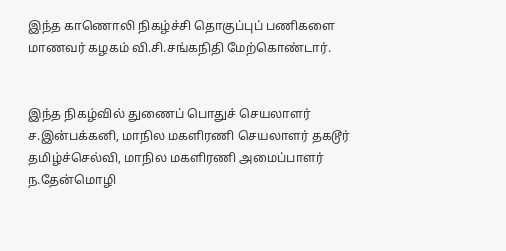இந்த காணொலி நிகழ்ச்சி தொகுப்புப் பணிகளை மாணவர் கழகம் வி.சி.சங்கநிதி மேற்கொண்டார்.


இந்த நிகழ்வில் துணைப் பொதுச் செயலாளர் ச.இன்பக்கனி, மாநில மகளிரணி செயலாளர் தகடூர் தமிழ்ச்செல்வி, மாநில மகளிரணி அமைப்பாளர் ந.தேன்மொழி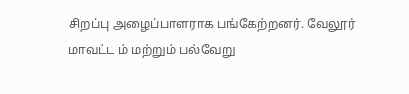சிறப்பு அழைப்பாளராக பங்கேற்றனர். வேலூர் மாவட்ட ம் மற்றும் பல்வேறு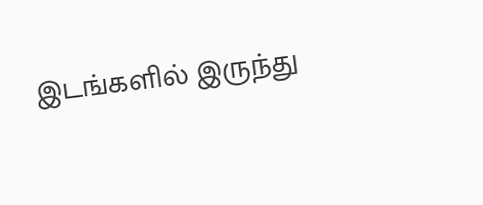இடங்களில் இருந்து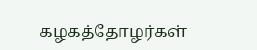கழகத்தோழர்கள்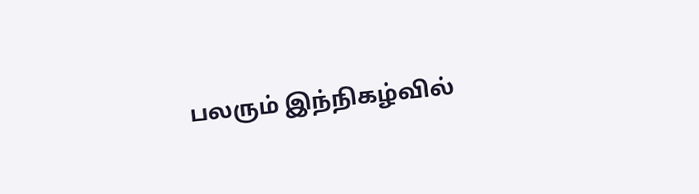பலரும் இந்நிகழ்வில்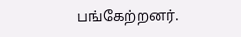பங்கேற்றனர்.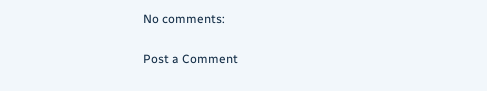No comments:

Post a Comment